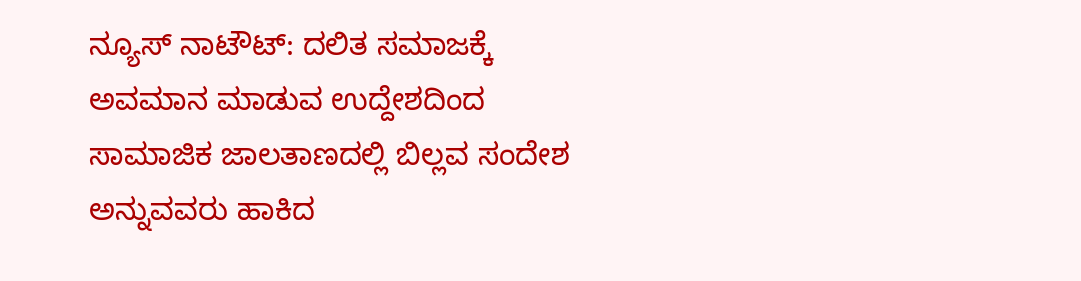ನ್ಯೂಸ್ ನಾಟೌಟ್: ದಲಿತ ಸಮಾಜಕ್ಕೆ ಅವಮಾನ ಮಾಡುವ ಉದ್ದೇಶದಿಂದ ಸಾಮಾಜಿಕ ಜಾಲತಾಣದಲ್ಲಿ ಬಿಲ್ಲವ ಸಂದೇಶ ಅನ್ನುವವರು ಹಾಕಿದ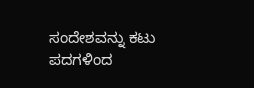ಸಂದೇಶವನ್ನು ಕಟು ಪದಗಳಿಂದ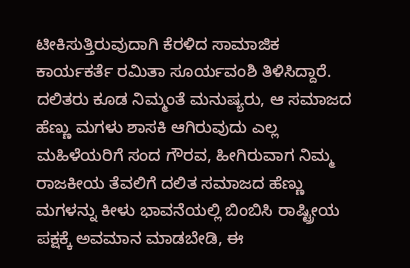ಟೀಕಿಸುತ್ತಿರುವುದಾಗಿ ಕೆರಳಿದ ಸಾಮಾಜಿಕ ಕಾರ್ಯಕರ್ತೆ ರಮಿತಾ ಸೂರ್ಯವಂಶಿ ತಿಳಿಸಿದ್ದಾರೆ. ದಲಿತರು ಕೂಡ ನಿಮ್ಮಂತೆ ಮನುಷ್ಯರು, ಆ ಸಮಾಜದ ಹೆಣ್ಣು ಮಗಳು ಶಾಸಕಿ ಆಗಿರುವುದು ಎಲ್ಲ ಮಹಿಳೆಯರಿಗೆ ಸಂದ ಗೌರವ, ಹೀಗಿರುವಾಗ ನಿಮ್ಮ ರಾಜಕೀಯ ತೆವಲಿಗೆ ದಲಿತ ಸಮಾಜದ ಹೆಣ್ಣು ಮಗಳನ್ನು ಕೀಳು ಭಾವನೆಯಲ್ಲಿ ಬಿಂಬಿಸಿ ರಾಷ್ಟ್ರೀಯ ಪಕ್ಷಕ್ಕೆ ಅವಮಾನ ಮಾಡಬೇಡಿ, ಈ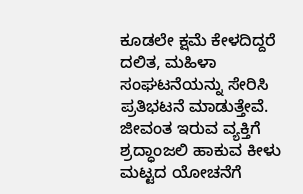ಕೂಡಲೇ ಕ್ಷಮೆ ಕೇಳದಿದ್ದರೆ ದಲಿತ, ಮಹಿಳಾ ಸಂಘಟನೆಯನ್ನು ಸೇರಿಸಿ ಪ್ರತಿಭಟನೆ ಮಾಡುತ್ತೇವೆ. ಜೀವಂತ ಇರುವ ವ್ಯಕ್ತಿಗೆ ಶ್ರದ್ಧಾಂಜಲಿ ಹಾಕುವ ಕೀಳು ಮಟ್ಟದ ಯೋಚನೆಗೆ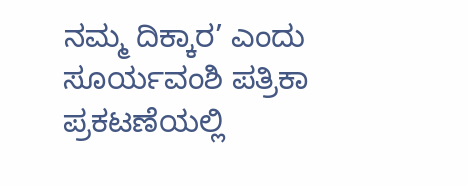ನಮ್ಮ ದಿಕ್ಕಾರ’ ಎಂದು ಸೂರ್ಯವಂಶಿ ಪತ್ರಿಕಾ ಪ್ರಕಟಣೆಯಲ್ಲಿ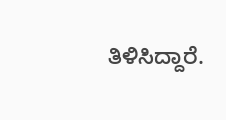ತಿಳಿಸಿದ್ದಾರೆ.